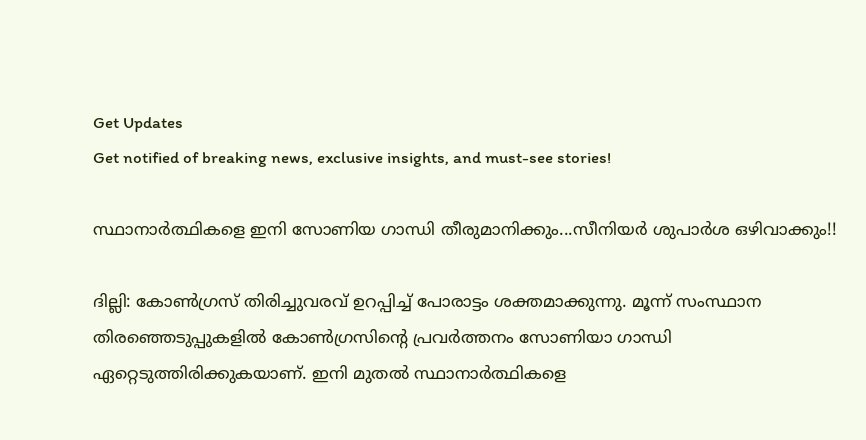Get Updates
Get notified of breaking news, exclusive insights, and must-see stories!

സ്ഥാനാര്‍ത്ഥികളെ ഇനി സോണിയ ഗാന്ധി തീരുമാനിക്കും...സീനിയര്‍ ശുപാര്‍ശ ഒഴിവാക്കും!!

ദില്ലി: കോണ്‍ഗ്രസ് തിരിച്ചുവരവ് ഉറപ്പിച്ച് പോരാട്ടം ശക്തമാക്കുന്നു. മൂന്ന് സംസ്ഥാന തിരഞ്ഞെടുപ്പുകളില്‍ കോണ്‍ഗ്രസിന്റെ പ്രവര്‍ത്തനം സോണിയാ ഗാന്ധി ഏറ്റെടുത്തിരിക്കുകയാണ്. ഇനി മുതല്‍ സ്ഥാനാര്‍ത്ഥികളെ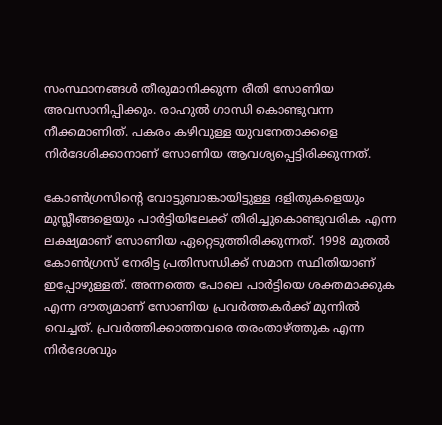സംസ്ഥാനങ്ങള്‍ തീരുമാനിക്കുന്ന രീതി സോണിയ അവസാനിപ്പിക്കും. രാഹുല്‍ ഗാന്ധി കൊണ്ടുവന്ന നീക്കമാണിത്. പകരം കഴിവുള്ള യുവനേതാക്കളെ നിര്‍ദേശിക്കാനാണ് സോണിയ ആവശ്യപ്പെട്ടിരിക്കുന്നത്.

കോണ്‍ഗ്രസിന്റെ വോട്ടുബാങ്കായിട്ടുള്ള ദളിതുകളെയും മുസ്ലീങ്ങളെയും പാര്‍ട്ടിയിലേക്ക് തിരിച്ചുകൊണ്ടുവരിക എന്ന ലക്ഷ്യമാണ് സോണിയ ഏറ്റെടുത്തിരിക്കുന്നത്. 1998 മുതല്‍ കോണ്‍ഗ്രസ് നേരിട്ട പ്രതിസന്ധിക്ക് സമാന സ്ഥിതിയാണ് ഇപ്പോഴുള്ളത്. അന്നത്തെ പോലെ പാര്‍ട്ടിയെ ശക്തമാക്കുക എന്ന ദൗത്യമാണ് സോണിയ പ്രവര്‍ത്തകര്‍ക്ക് മുന്നില്‍ വെച്ചത്. പ്രവര്‍ത്തിക്കാത്തവരെ തരംതാഴ്ത്തുക എന്ന നിര്‍ദേശവും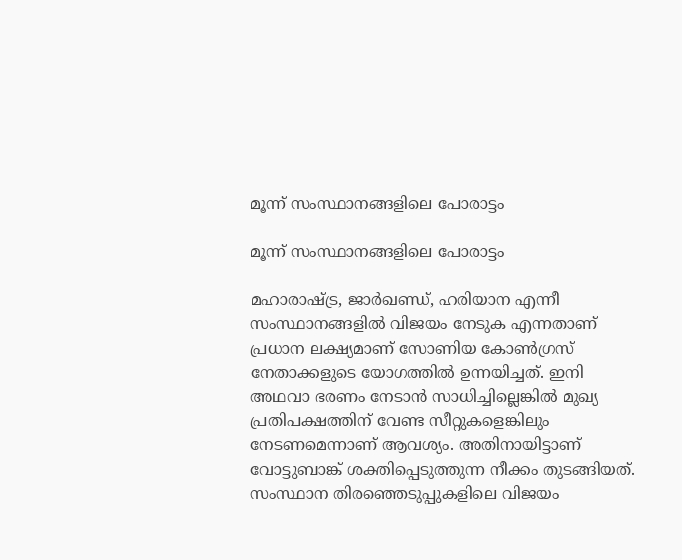മൂന്ന് സംസ്ഥാനങ്ങളിലെ പോരാട്ടം

മൂന്ന് സംസ്ഥാനങ്ങളിലെ പോരാട്ടം

മഹാരാഷ്ട്ര, ജാര്‍ഖണ്ഡ്, ഹരിയാന എന്നീ സംസ്ഥാനങ്ങളില്‍ വിജയം നേടുക എന്നതാണ് പ്രധാന ലക്ഷ്യമാണ് സോണിയ കോണ്‍ഗ്രസ് നേതാക്കളുടെ യോഗത്തില്‍ ഉന്നയിച്ചത്. ഇനി അഥവാ ഭരണം നേടാന്‍ സാധിച്ചില്ലെങ്കില്‍ മുഖ്യ പ്രതിപക്ഷത്തിന് വേണ്ട സീറ്റുകളെങ്കിലും നേടണമെന്നാണ് ആവശ്യം. അതിനായിട്ടാണ് വോട്ടുബാങ്ക് ശക്തിപ്പെടുത്തുന്ന നീക്കം തുടങ്ങിയത്. സംസ്ഥാന തിരഞ്ഞെടുപ്പുകളിലെ വിജയം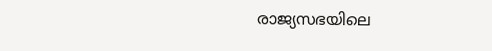രാജ്യസഭയിലെ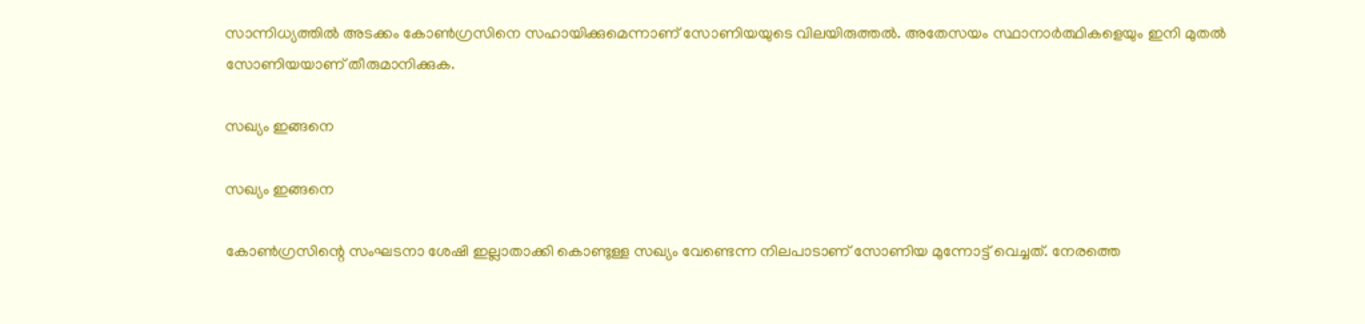സാന്നിധ്യത്തില്‍ അടക്കം കോണ്‍ഗ്രസിനെ സഹായിക്കുമെന്നാണ് സോണിയയുടെ വിലയിരുത്തല്‍. അതേസയം സ്ഥാനാര്‍ത്ഥികളെയും ഇനി മുതല്‍ സോണിയയാണ് തീരുമാനിക്കുക.

സഖ്യം ഇങ്ങനെ

സഖ്യം ഇങ്ങനെ

കോണ്‍ഗ്രസിന്റെ സംഘടനാ ശേഷി ഇല്ലാതാക്കി കൊണ്ടുള്ള സഖ്യം വേണ്ടെന്ന നിലപാടാണ് സോണിയ മുന്നോട്ട് വെച്ചത്. നേരത്തെ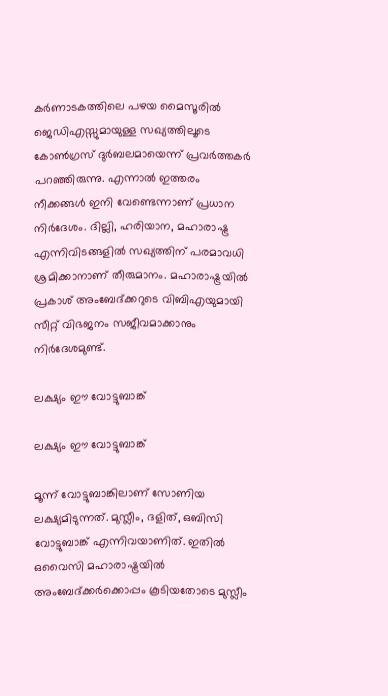കര്‍ണാടകത്തിലെ പഴയ മൈസൂരില്‍ ജെഡിഎസ്സുമായുള്ള സഖ്യത്തിലൂടെ കോണ്‍ഗ്രസ് ദുര്‍ബലമായെന്ന് പ്രവര്‍ത്തകര്‍ പറഞ്ഞിരുന്നു. എന്നാല്‍ ഇത്തരം നീക്കങ്ങള്‍ ഇനി വേണ്ടെന്നാണ് പ്രധാന നിര്‍ദേശം. ദില്ലി, ഹരിയാന, മഹാരാഷ്ട്ര എന്നിവിടങ്ങളില്‍ സഖ്യത്തിന് പരമാവധി ശ്രമിക്കാനാണ് തീരുമാനം. മഹാരാഷ്ട്രയില്‍ പ്രകാശ് അംബേദ്ക്കറുടെ വിബിഎയുമായി സീറ്റ് വിഭജനം സജീവമാക്കാനും നിര്‍ദേശമുണ്ട്.

ലക്ഷ്യം ഈ വോട്ടുബാങ്ക്

ലക്ഷ്യം ഈ വോട്ടുബാങ്ക്

മൂന്ന് വോട്ടുബാങ്കിലാണ് സോണിയ ലക്ഷ്യമിടുന്നത്. മുസ്ലീം, ദളിത്, ഒബിസി വോട്ടുബാങ്ക് എന്നിവയാണിത്. ഇതില്‍ ഒവൈസി മഹാരാഷ്ട്രയില്‍ അംബേദ്ക്കര്‍ക്കൊപ്പം കൂടിയതോടെ മുസ്ലീം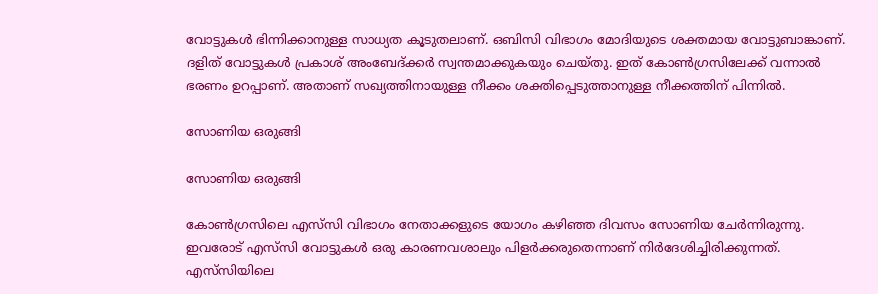വോട്ടുകള്‍ ഭിന്നിക്കാനുള്ള സാധ്യത കൂടുതലാണ്. ഒബിസി വിഭാഗം മോദിയുടെ ശക്തമായ വോട്ടുബാങ്കാണ്. ദളിത് വോട്ടുകള്‍ പ്രകാശ് അംബേദ്ക്കര്‍ സ്വന്തമാക്കുകയും ചെയ്തു. ഇത് കോണ്‍ഗ്രസിലേക്ക് വന്നാല്‍ ഭരണം ഉറപ്പാണ്. അതാണ് സഖ്യത്തിനായുള്ള നീക്കം ശക്തിപ്പെടുത്താനുള്ള നീക്കത്തിന് പിന്നില്‍.

സോണിയ ഒരുങ്ങി

സോണിയ ഒരുങ്ങി

കോണ്‍ഗ്രസിലെ എസ്‌സി വിഭാഗം നേതാക്കളുടെ യോഗം കഴിഞ്ഞ ദിവസം സോണിയ ചേര്‍ന്നിരുന്നു. ഇവരോട് എസ്‌സി വോട്ടുകള്‍ ഒരു കാരണവശാലും പിളര്‍ക്കരുതെന്നാണ് നിര്‍ദേശിച്ചിരിക്കുന്നത്. എസ്‌സിയിലെ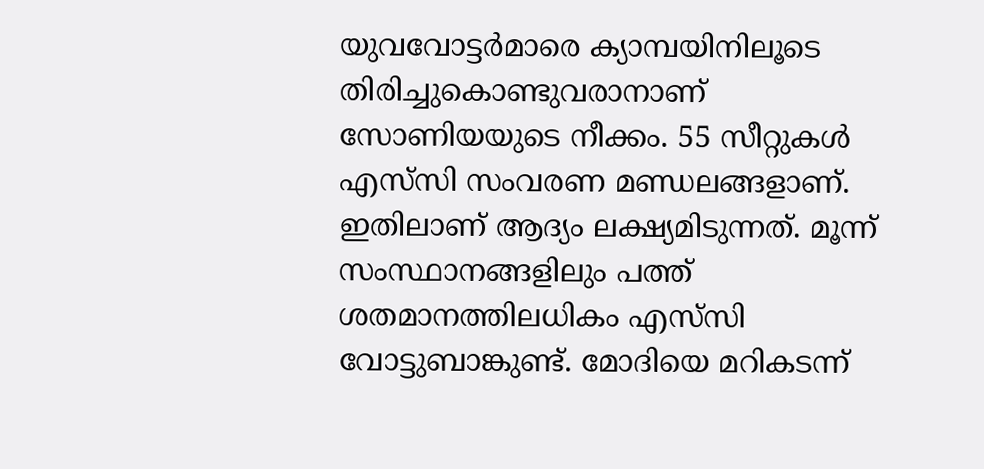യുവവോട്ടര്‍മാരെ ക്യാമ്പയിനിലൂടെ തിരിച്ചുകൊണ്ടുവരാനാണ് സോണിയയുടെ നീക്കം. 55 സീറ്റുകള്‍ എസ്‌സി സംവരണ മണ്ഡലങ്ങളാണ്. ഇതിലാണ് ആദ്യം ലക്ഷ്യമിടുന്നത്. മൂന്ന് സംസ്ഥാനങ്ങളിലും പത്ത് ശതമാനത്തിലധികം എസ്‌സി വോട്ടുബാങ്കുണ്ട്. മോദിയെ മറികടന്ന്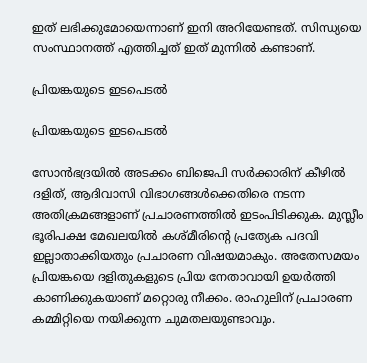ഇത് ലഭിക്കുമോയെന്നാണ് ഇനി അറിയേണ്ടത്. സിന്ധ്യയെ സംസ്ഥാനത്ത് എത്തിച്ചത് ഇത് മുന്നില്‍ കണ്ടാണ്.

പ്രിയങ്കയുടെ ഇടപെടല്‍

പ്രിയങ്കയുടെ ഇടപെടല്‍

സോന്‍ഭദ്രയില്‍ അടക്കം ബിജെപി സര്‍ക്കാരിന് കീഴില്‍ ദളിത്, ആദിവാസി വിഭാഗങ്ങള്‍ക്കെതിരെ നടന്ന അതിക്രമങ്ങളാണ് പ്രചാരണത്തില്‍ ഇടംപിടിക്കുക. മുസ്ലീം ഭൂരിപക്ഷ മേഖലയില്‍ കശ്മീരിന്റെ പ്രത്യേക പദവി ഇല്ലാതാക്കിയതും പ്രചാരണ വിഷയമാകും. അതേസമയം പ്രിയങ്കയെ ദളിതുകളുടെ പ്രിയ നേതാവായി ഉയര്‍ത്തി കാണിക്കുകയാണ് മറ്റൊരു നീക്കം. രാഹുലിന് പ്രചാരണ കമ്മിറ്റിയെ നയിക്കുന്ന ചുമതലയുണ്ടാവും.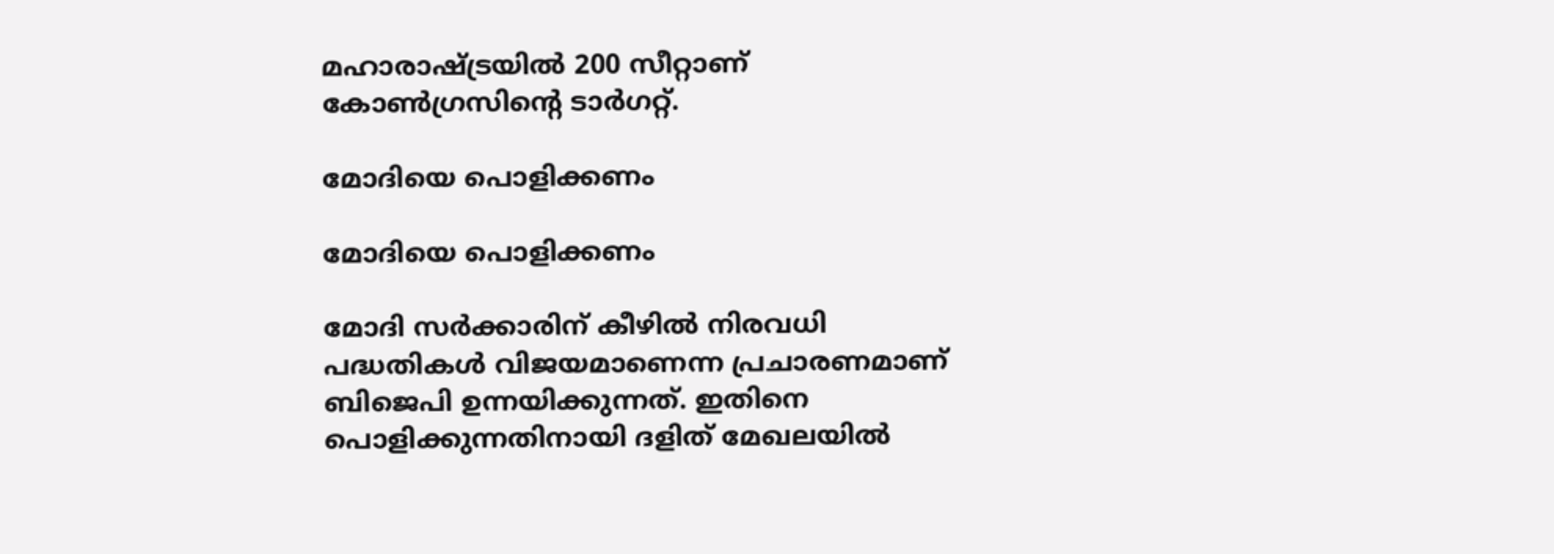മഹാരാഷ്ട്രയില്‍ 200 സീറ്റാണ് കോണ്‍ഗ്രസിന്റെ ടാര്‍ഗറ്റ്.

മോദിയെ പൊളിക്കണം

മോദിയെ പൊളിക്കണം

മോദി സര്‍ക്കാരിന് കീഴില്‍ നിരവധി പദ്ധതികള്‍ വിജയമാണെന്ന പ്രചാരണമാണ് ബിജെപി ഉന്നയിക്കുന്നത്. ഇതിനെ പൊളിക്കുന്നതിനായി ദളിത് മേഖലയില്‍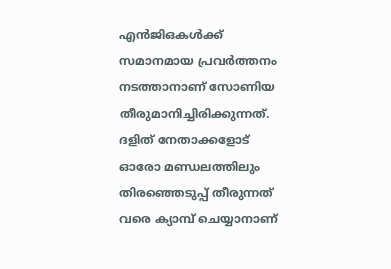എന്‍ജിഒകള്‍ക്ക് സമാനമായ പ്രവര്‍ത്തനം നടത്താനാണ് സോണിയ തീരുമാനിച്ചിരിക്കുന്നത്. ദളിത് നേതാക്കളോട് ഓരോ മണ്ഡലത്തിലും തിരഞ്ഞെടുപ്പ് തീരുന്നത് വരെ ക്യാമ്പ് ചെയ്യാനാണ്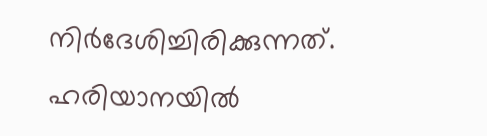നിര്‍ദേശിച്ചിരിക്കുന്നത്. ഹരിയാനയില്‍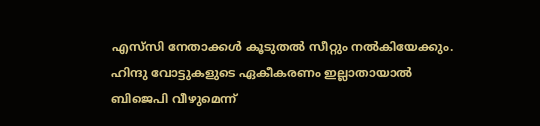എസ്‌സി നേതാക്കള്‍ കൂടുതല്‍ സീറ്റും നല്‍കിയേക്കും. ഹിന്ദു വോട്ടുകളുടെ ഏകീകരണം ഇല്ലാതായാല്‍ ബിജെപി വീഴുമെന്ന്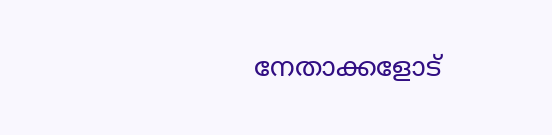നേതാക്കളോട്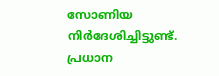സോണിയ നിര്‍ദേശിച്ചിട്ടുണ്ട്. പ്രധാന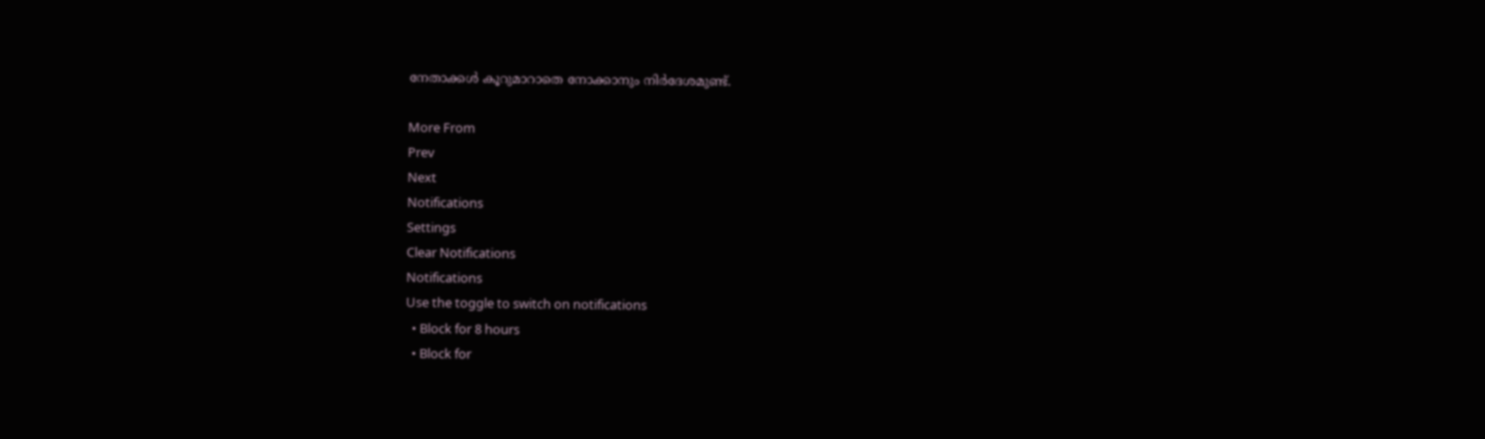നേതാക്കള്‍ കൂറുമാറാതെ നോക്കാനും നിര്‍ദേശമുണ്ട്.

More From
Prev
Next
Notifications
Settings
Clear Notifications
Notifications
Use the toggle to switch on notifications
  • Block for 8 hours
  • Block for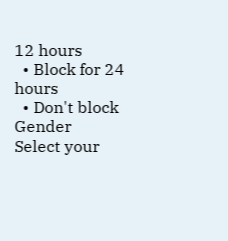12 hours
  • Block for 24 hours
  • Don't block
Gender
Select your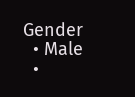Gender
  • Male
  •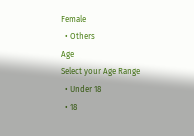Female
  • Others
Age
Select your Age Range
  • Under 18
  • 18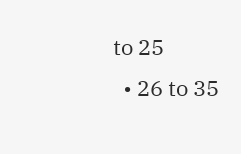to 25
  • 26 to 35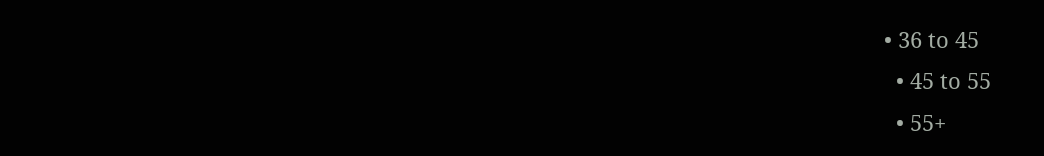• 36 to 45
  • 45 to 55
  • 55+